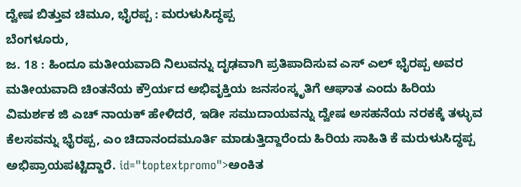ದ್ವೇಷ ಬಿತ್ತುವ ಚಿಮೂ, ಭೈರಪ್ಪ : ಮರುಳುಸಿದ್ಧಪ್ಪ
ಬೆಂಗಳೂರು,
ಜ. 18 : ಹಿಂದೂ ಮತೀಯವಾದಿ ನಿಲುವನ್ನು ದೃಢವಾಗಿ ಪ್ರತಿಪಾದಿಸುವ ಎಸ್ ಎಲ್ ಭೈರಪ್ಪ ಅವರ ಮತೀಯವಾದಿ ಚಿಂತನೆಯ ಕ್ರೌರ್ಯದ ಅಭಿವೃಕ್ತಿಯ ಜನಸಂಸ್ಕೃತಿಗೆ ಆಘಾತ ಎಂದು ಹಿರಿಯ ವಿಮರ್ಶಕ ಜಿ ಎಚ್ ನಾಯಕ್ ಹೇಳಿದರೆ, ಇಡೀ ಸಮುದಾಯವನ್ನು ದ್ವೇಷ ಅಸಹನೆಯ ನರಕಕ್ಕೆ ತಳ್ಳುವ ಕೆಲಸವನ್ನು ಭೈರಪ್ಪ, ಎಂ ಚಿದಾನಂದಮೂರ್ತಿ ಮಾಡುತ್ತಿದ್ದಾರೆಂದು ಹಿರಿಯ ಸಾಹಿತಿ ಕೆ ಮರುಳುಸಿದ್ಧಪ್ಪ ಅಭಿಪ್ರಾಯಪಟ್ಟಿದ್ದಾರೆ. id="toptextpromo">ಅಂಕಿತ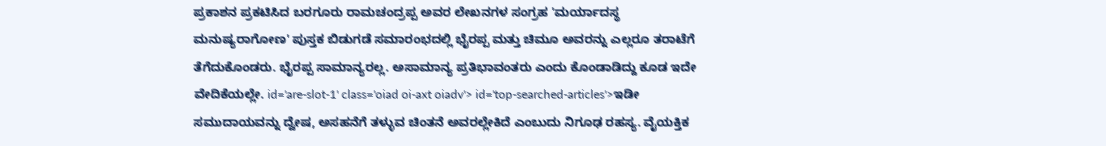ಪ್ರಕಾಶನ ಪ್ರಕಟಿಸಿದ ಬರಗೂರು ರಾಮಚಂದ್ರಪ್ಪ ಅವರ ಲೇಖನಗಳ ಸಂಗ್ರಹ 'ಮರ್ಯಾದಸ್ಥ ಮನುಷ್ಯರಾಗೋಣ' ಪುಸ್ತಕ ಬಿಡುಗಡೆ ಸಮಾರಂಭದಲ್ಲಿ ಭೈರಪ್ಪ ಮತ್ತು ಚಿಮೂ ಅವರನ್ನು ಎಲ್ಲರೂ ತರಾಟೆಗೆ ತೆಗೆದುಕೊಂಡರು. ಭೈರಪ್ಪ ಸಾಮಾನ್ಯರಲ್ಲ. ಅಸಾಮಾನ್ಯ ಪ್ರತಿಭಾವಂತರು ಎಂದು ಕೊಂಡಾಡಿದ್ದು ಕೂಡ ಇದೇ ವೇದಿಕೆಯಲ್ಲೇ. id='are-slot-1' class='oiad oi-axt oiadv'> id='top-searched-articles'>ಇಡೀ
ಸಮುದಾಯವನ್ನು ದ್ವೇಷ, ಅಸಹನೆಗೆ ತಳ್ಳುವ ಚಿಂತನೆ ಅವರಲ್ಲೇಕಿದೆ ಎಂಬುದು ನಿಗೂಢ ರಹಸ್ಯ. ವೈಯಕ್ತಿಕ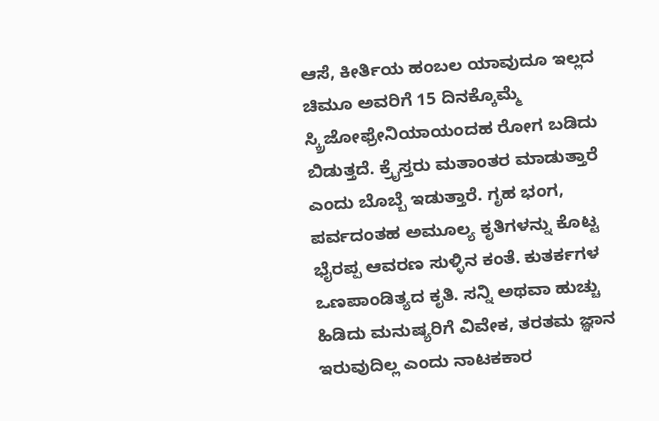ಆಸೆ, ಕೀರ್ತಿಯ ಹಂಬಲ ಯಾವುದೂ ಇಲ್ಲದ ಚಿಮೂ ಅವರಿಗೆ 15 ದಿನಕ್ಕೊಮ್ಮೆ ಸ್ಕ್ರಿಜೋಫ್ರೇನಿಯಾಯಂದಹ ರೋಗ ಬಡಿದು ಬಿಡುತ್ತದೆ. ಕ್ರೈಸ್ತರು ಮತಾಂತರ ಮಾಡುತ್ತಾರೆ ಎಂದು ಬೊಬ್ಬೆ ಇಡುತ್ತಾರೆ. ಗೃಹ ಭಂಗ, ಪರ್ವದಂತಹ ಅಮೂಲ್ಯ ಕೃತಿಗಳನ್ನು ಕೊಟ್ಟ ಭೈರಪ್ಪ ಆವರಣ ಸುಳ್ಳಿನ ಕಂತೆ. ಕುತರ್ಕಗಳ ಒಣಪಾಂಡಿತ್ಯದ ಕೃತಿ. ಸನ್ನಿ ಅಥವಾ ಹುಚ್ಚು ಹಿಡಿದು ಮನುಷ್ಯರಿಗೆ ವಿವೇಕ, ತರತಮ ಜ್ಞಾನ ಇರುವುದಿಲ್ಲ ಎಂದು ನಾಟಕಕಾರ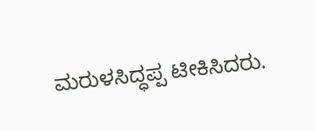ಮರುಳಸಿದ್ಧಪ್ಪ ಟೀಕಿಸಿದರು.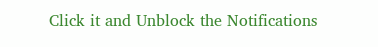Click it and Unblock the Notifications